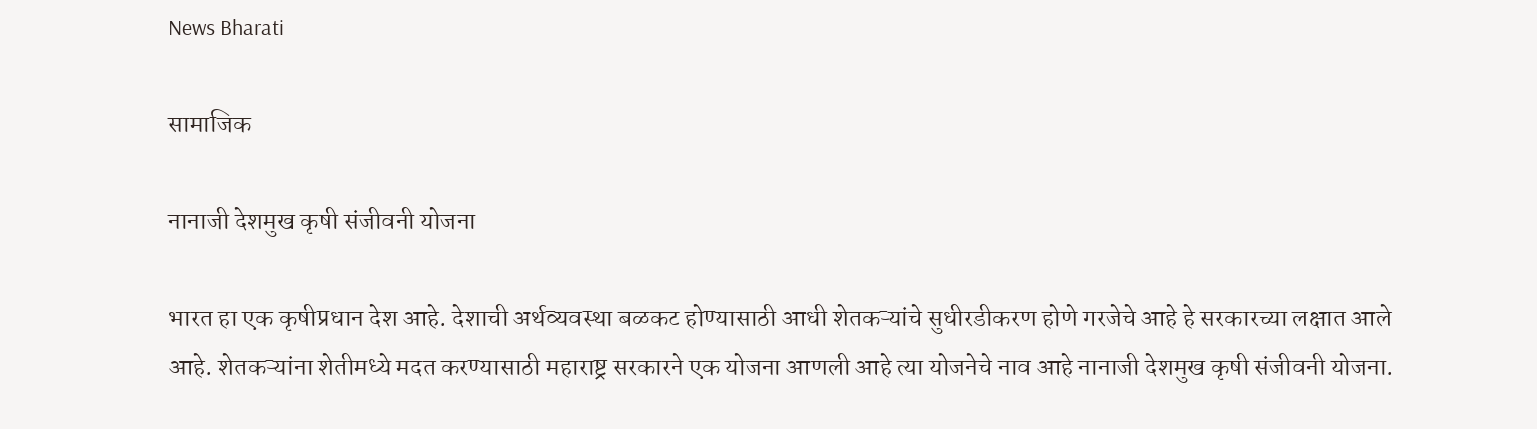News Bharati

सामाजिक

नानाजी देशमुख कृषी संजीवनी योजना

भारत हा एक कृषीप्रधान देश आहे. देशाची अर्थव्यवस्था बळकट होण्यासाठी आधी शेतकऱ्यांचे सुधीरडीकरण होणे गरजेचे आहे हे सरकारच्या लक्षात आले आहे. शेतकऱ्यांना शेतीमध्ये मदत करण्यासाठी महाराष्ट्र सरकारने एक योजना आणली आहे त्या योजनेचे नाव आहे नानाजी देशमुख कृषी संजीवनी योजना.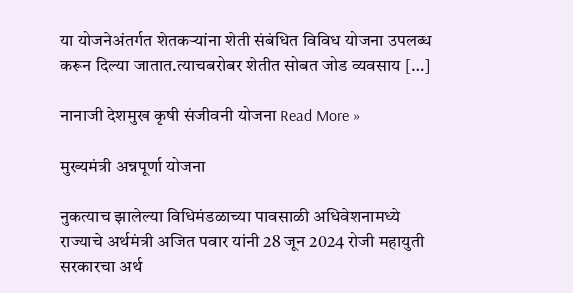या योजनेअंतर्गत शेतकऱ्यांना शेती संबंधित विविध योजना उपलब्ध करून दिल्या जातात.त्याचबरोबर शेतीत सोबत जोड व्यवसाय […]

नानाजी देशमुख कृषी संजीवनी योजना Read More »

मुख्यमंत्री अन्नपूर्णा योजना

नुकत्याच झालेल्या विधिमंडळाच्या पावसाळी अधिवेशनामध्ये राज्याचे अर्थमंत्री अजित पवार यांनी 28 जून 2024 रोजी महायुती सरकारचा अर्थ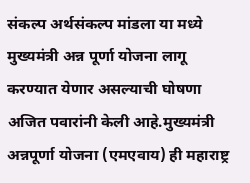संकल्प अर्थसंकल्प मांडला या मध्ये मुख्यमंत्री अन्न पूर्णा योजना लागू करण्यात येणार असल्याची घोषणा अजित पवारांनी केली आहे.मुख्यमंत्री अन्नपूर्णा योजना (एमएवाय) ही महाराष्ट्र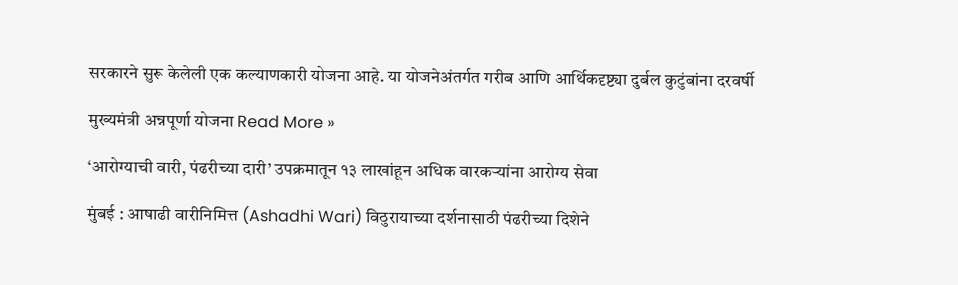सरकारने सुरू केलेली एक कल्याणकारी योजना आहे. या योजनेअंतर्गत गरीब आणि आर्थिकदृष्ट्या दुर्बल कुटुंबांना दरवर्षी

मुख्यमंत्री अन्नपूर्णा योजना Read More »

‘आरोग्याची वारी, पंढरीच्या दारी’ उपक्रमातून १३ लाखांहून अधिक वारकऱ्यांना आरोग्य सेवा

मुंबई : आषाढी वारीनिमित्त (Ashadhi Wari) विठुरायाच्या दर्शनासाठी पंढरीच्या दिशेने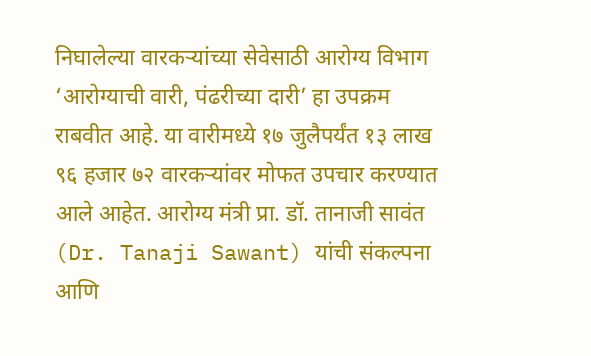निघालेल्या वारकऱ्यांच्या सेवेसाठी आरोग्य विभाग ‘आरोग्याची वारी, पंढरीच्या दारी’ हा उपक्रम राबवीत आहे. या वारीमध्ये १७ जुलैपर्यंत १३ लाख ९६ हजार ७२ वारकऱ्यांवर मोफत उपचार करण्यात आले आहेत. आरोग्य मंत्री प्रा. डॉ. तानाजी सावंत (Dr. Tanaji Sawant) यांची संकल्पना आणि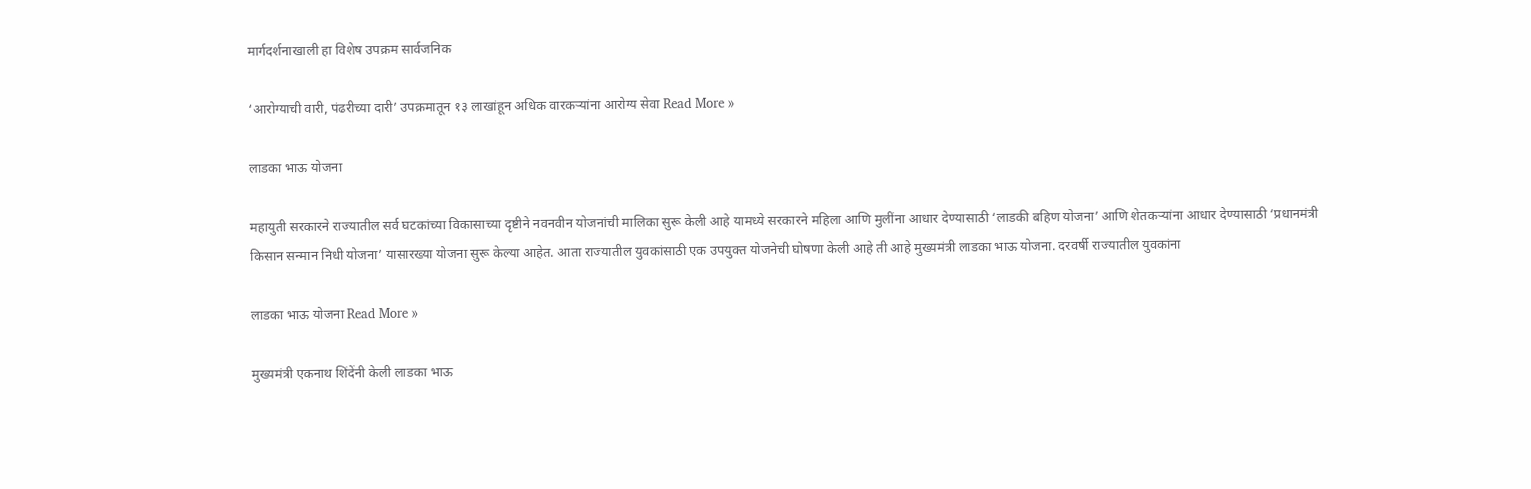मार्गदर्शनाखाली हा विशेष उपक्रम सार्वजनिक

‘आरोग्याची वारी, पंढरीच्या दारी’ उपक्रमातून १३ लाखांहून अधिक वारकऱ्यांना आरोग्य सेवा Read More »

लाडका भाऊ योजना

महायुती सरकारने राज्यातील सर्व घटकांच्या विकासाच्या दृष्टीने नवनवीन योजनांची मालिका सुरू केली आहे यामध्ये सरकारने महिला आणि मुलींना आधार देण्यासाठी ‘लाडकी बहिण योजना’ आणि शेतकऱ्यांना आधार देण्यासाठी ‘प्रधानमंत्री किसान सन्मान निधी योजना’ यासारख्या योजना सुरू केल्या आहेत. आता राज्यातील युवकांसाठी एक उपयुक्त योजनेची घोषणा केली आहे ती आहे मुख्यमंत्री लाडका भाऊ योजना. दरवर्षी राज्यातील युवकांना

लाडका भाऊ योजना Read More »

मुख्यमंत्री एकनाथ शिंदेंनी केली लाडका भाऊ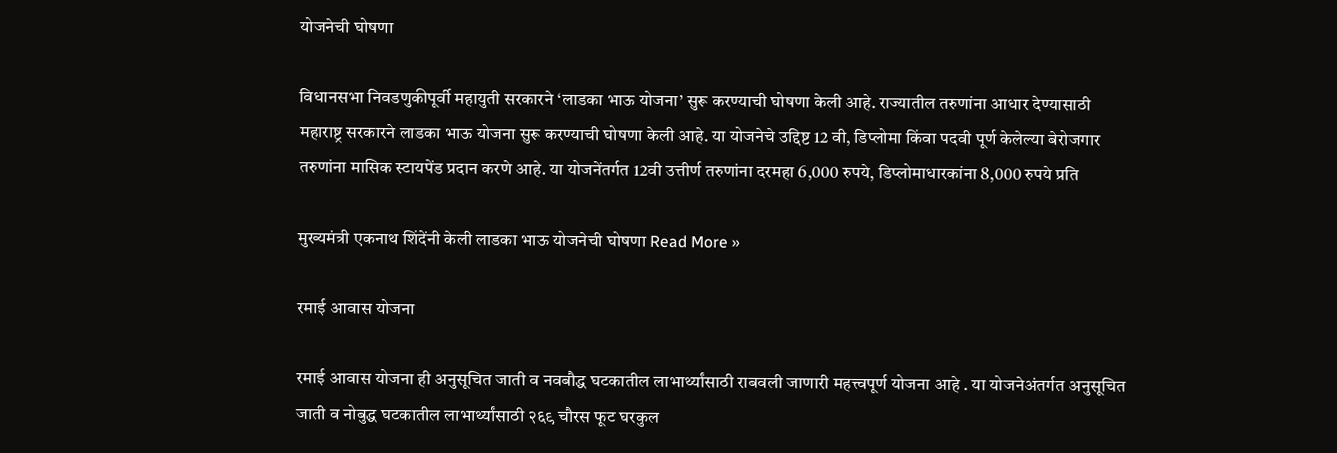योजनेची घोषणा

विधानसभा निवडणुकीपूर्वी महायुती सरकारने ‘लाडका भाऊ योजना’ सुरू करण्याची घोषणा केली आहे. राज्यातील तरुणांना आधार देण्यासाठी महाराष्ट्र सरकारने लाडका भाऊ योजना सुरू करण्याची घोषणा केली आहे. या योजनेचे उद्दिष्ट 12 वी, डिप्लोमा किंवा पदवी पूर्ण केलेल्या बेरोजगार तरुणांना मासिक स्टायपेंड प्रदान करणे आहे. या योजनेंतर्गत 12वी उत्तीर्ण तरुणांना दरमहा 6,000 रुपये, डिप्लोमाधारकांना 8,000 रुपये प्रति

मुख्यमंत्री एकनाथ शिंदेंनी केली लाडका भाऊ योजनेची घोषणा Read More »

रमाई आवास योजना

रमाई आवास योजना ही अनुसूचित जाती व नवबौद्ध घटकातील लाभार्थ्यांसाठी राबवली जाणारी महत्त्वपूर्ण योजना आहे . या योजनेअंतर्गत अनुसूचित जाती व नोबुद्ध घटकातील लाभार्थ्यांसाठी २६९ चौरस फूट घरकुल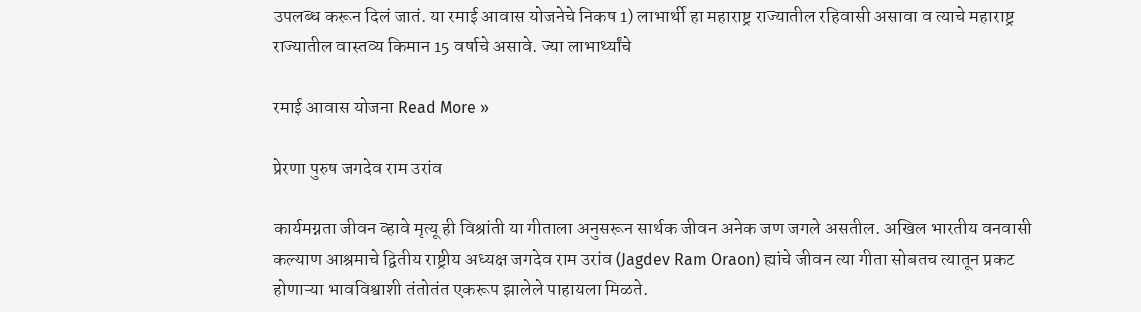उपलब्ध करून दिलं जातं. या रमाई आवास योजनेचे निकष 1) लाभार्थी हा महाराष्ट्र राज्यातील रहिवासी असावा व त्याचे महाराष्ट्र राज्यातील वास्तव्य किमान 15 वर्षाचे असावे. ज्या लाभार्थ्यांचे

रमाई आवास योजना Read More »

प्रेरणा पुरुष जगदेव राम उरांव

कार्यमग्नता जीवन व्हावे मृत्यू ही विश्रांती या गीताला अनुसरून सार्थक जीवन अनेक जण जगले असतील. अखिल भारतीय वनवासी कल्याण आश्रमाचे द्वितीय राष्ट्रीय अध्यक्ष जगदेव राम उरांव (Jagdev Ram Oraon) ह्यांचे जीवन त्या गीता सोबतच त्यातून प्रकट होणाऱ्या भावविश्वाशी तंतोतंत एकरूप झालेले पाहायला मिळते.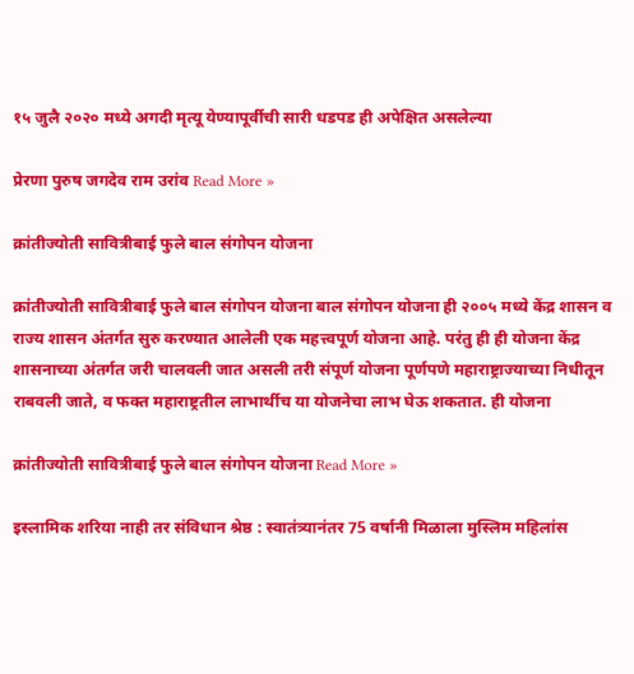१५ जुलै २०२० मध्ये अगदी मृत्यू येण्यापूर्वीची सारी धडपड ही अपेक्षित असलेल्या

प्रेरणा पुरुष जगदेव राम उरांव Read More »

क्रांतीज्योती सावित्रीबाई फुले बाल संगोपन योजना

क्रांतीज्योती सावित्रीबाई फुले बाल संगोपन योजना बाल संगोपन योजना ही २००५ मध्ये केंद्र शासन व राज्य शासन अंतर्गत सुरु करण्यात आलेली एक महत्त्वपूर्ण योजना आहे. परंतु ही ही योजना केंद्र शासनाच्या अंतर्गत जरी चालवली जात असली तरी संपूर्ण योजना पूर्णपणे महाराष्ट्राज्याच्या निधीतून राबवली जाते, व फक्त महाराष्ट्रतील लाभार्थीच या योजनेचा लाभ घेऊ शकतात. ही योजना

क्रांतीज्योती सावित्रीबाई फुले बाल संगोपन योजना Read More »

इस्लामिक शरिया नाही तर संविधान श्रेष्ठ : स्वातंत्र्यानंतर 75 वर्षानी मिळाला मुस्लिम महिलांस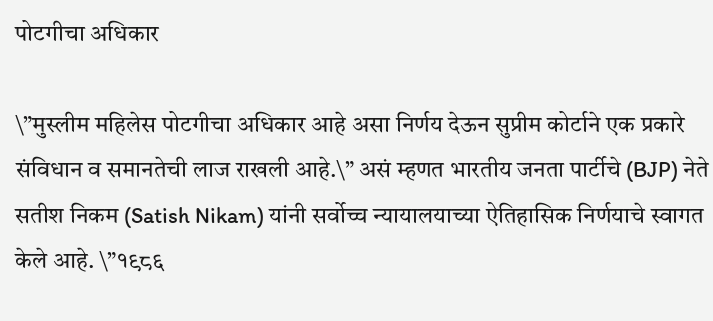पोटगीचा अधिकार

\”मुस्लीम महिलेस पोटगीचा अधिकार आहे असा निर्णय देऊन सुप्रीम कोर्टाने एक प्रकारे संविधान व समानतेची लाज राखली आहे.\” असं म्हणत भारतीय जनता पार्टीचे (BJP) नेते सतीश निकम (Satish Nikam) यांनी सर्वोच्च न्यायालयाच्या ऐतिहासिक निर्णयाचे स्वागत केले आहे. \”१९८६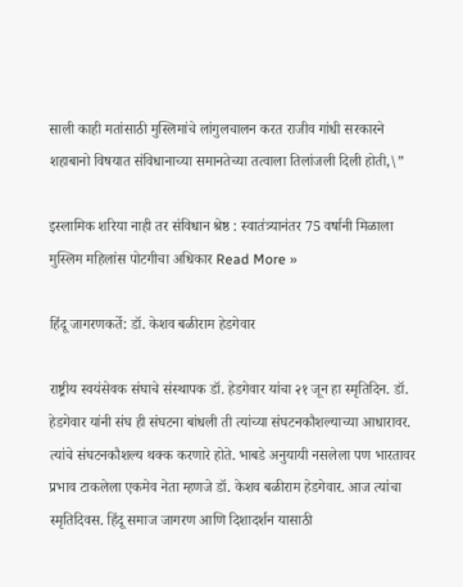साली काही मतांसाठी मुस्लिमांचे लांगुलचालन करत राजीव गांधी सरकारने शहाबानो विषयात संविधानाच्या समानतेच्या तत्वाला तिलांजली दिली होती,\”

इस्लामिक शरिया नाही तर संविधान श्रेष्ठ : स्वातंत्र्यानंतर 75 वर्षानी मिळाला मुस्लिम महिलांस पोटगीचा अधिकार Read More »

हिंदू जागरणकर्ते: डॉ. केशव बळीराम हेडगेवार

राष्ट्रीय स्वयंसेवक संघाचे संस्थापक डॉ. हेडगेवार यांचा २१ जून हा स्मृतिदिन. डॉ. हेडगेवार यांनी संघ ही संघटना बांधली ती त्यांच्या संघटनकौशल्याच्या आधारावर. त्यांचे संघटनकौशल्य थक्क करणारे होते. भाबडे अनुयायी नसलेला पण भारतावर प्रभाव टाकलेला एकमेव नेता म्हणजे डॉ. केशव बळीराम हेडगेवार. आज त्यांचा स्मृतिदिवस. हिंदू समाज जागरण आणि दिशादर्शन यासाठी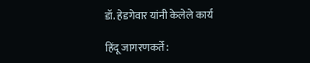डॉ. हेडगेवार यांनी केलेले कार्य

हिंदू जागरणकर्ते: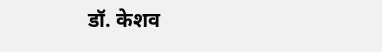डॉ. केशव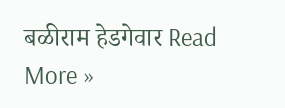बळीराम हेडगेवार Read More »